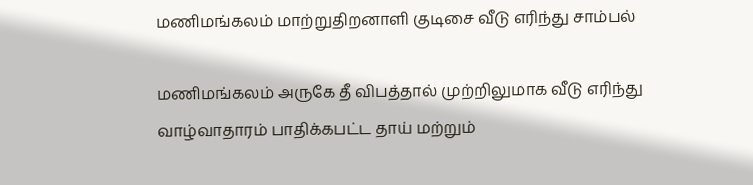மணிமங்கலம் மாற்றுதிறனாளி குடிசை வீடு எரிந்து சாம்பல்

மணிமங்கலம் அருகே தீ விபத்தால் முற்றிலுமாக வீடு எரிந்து வாழ்வாதாரம் பாதிக்கபட்ட தாய் மற்றும்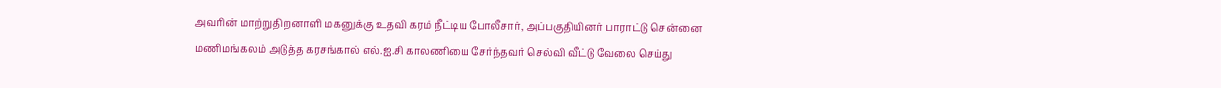அவரின் மாற்றுதிறனாளி மகனுக்கு உதவி கரம் நீட்டிய போலீசார், அப்பகுதியினர் பாராட்டு சென்னை மணிமங்கலம் அடுத்த கரசங்கால் எல்.ஐ.சி காலணியை சேர்ந்தவர் செல்வி வீட்டு வேலை செய்து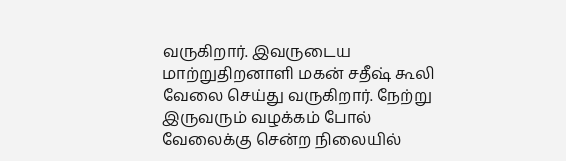வருகிறார். இவருடைய மாற்றுதிறனாளி மகன் சதீஷ் கூலி வேலை செய்து வருகிறார். நேற்று இருவரும் வழக்கம் போல் வேலைக்கு சென்ற நிலையில்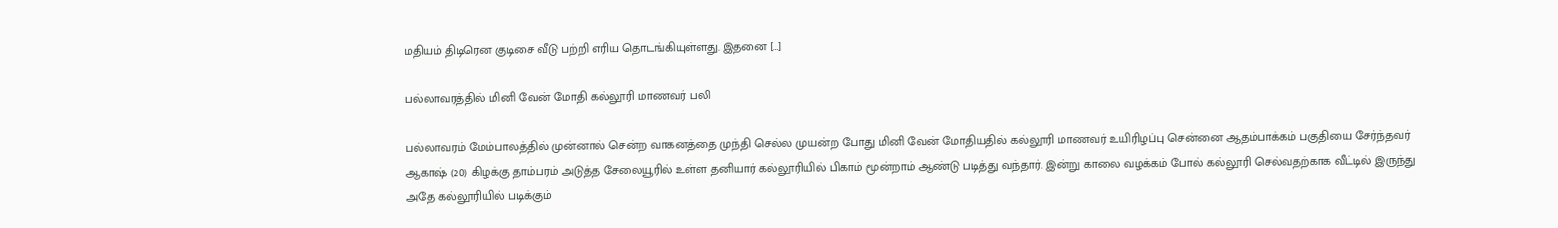மதியம் திடிரென குடிசை வீடு பற்றி எரிய தொடங்கியுள்ளது. இதனை […]

பல்லாவரத்தில் மினி வேன் மோதி கல்லூரி மாணவர் பலி

பல்லாவரம் மேம்பாலத்தில் முன்னால் சென்ற வாகனத்தை முந்தி செல்ல முயன்ற போது மினி வேன் மோதியதில் கல்லூரி மாணவர் உயிரிழப்பு சென்னை ஆதம்பாக்கம் பகுதியை சேர்ந்தவர் ஆகாஷ் (20) கிழக்கு தாம்பரம் அடுத்த சேலையூரில் உள்ள தனியார் கல்லூரியில் பிகாம் மூன்றாம் ஆண்டு படித்து வந்தார். இன்று காலை வழக்கம் போல் கல்லூரி செல்வதற்காக வீட்டில் இருந்து அதே கல்லூரியில் படிக்கும்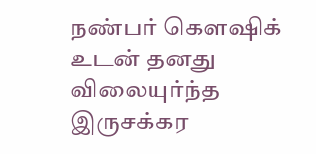நண்பர் கௌஷிக் உடன் தனது விலையுர்ந்த இருசக்கர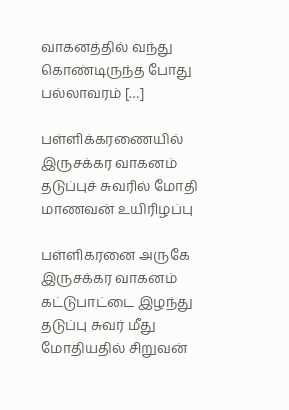வாகனத்தில் வந்து கொண்டிருந்த போது பல்லாவரம் […]

பள்ளிக்கரணையில் இருசக்கர வாகனம் தடுப்புச் சுவரில் மோதி மாணவன் உயிரிழப்பு

பள்ளிகரனை அருகே இருசக்கர வாகனம் கட்டுபாட்டை இழந்து தடுப்பு சுவர் மீது மோதியதில் சிறுவன்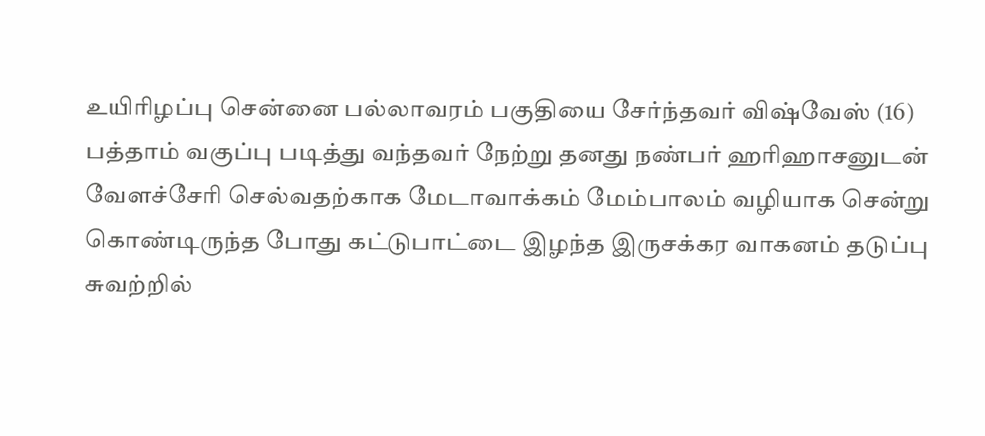உயிரிழப்பு சென்னை பல்லாவரம் பகுதியை சேர்ந்தவர் விஷ்வேஸ் (16) பத்தாம் வகுப்பு படித்து வந்தவர் நேற்று தனது நண்பர் ஹரிஹாசனுடன் வேளச்சேரி செல்வதற்காக மேடாவாக்கம் மேம்பாலம் வழியாக சென்று கொண்டிருந்த போது கட்டுபாட்டை இழந்த இருசக்கர வாகனம் தடுப்பு சுவற்றில்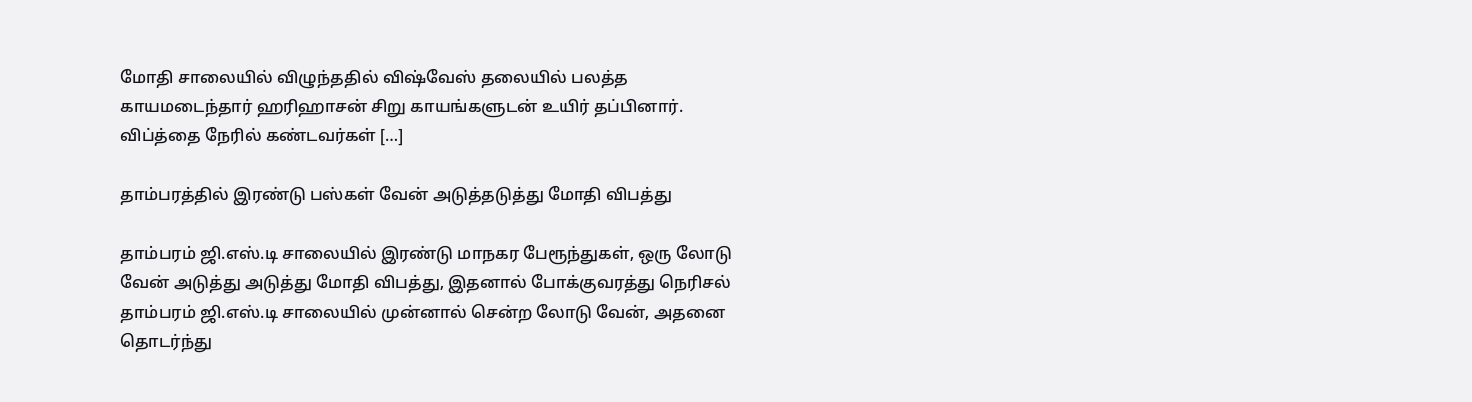மோதி சாலையில் விழுந்ததில் விஷ்வேஸ் தலையில் பலத்த காயமடைந்தார் ஹரிஹாசன் சிறு காயங்களுடன் உயிர் தப்பினார். விப்த்தை நேரில் கண்டவர்கள் […]

தாம்பரத்தில் இரண்டு பஸ்கள் வேன் அடுத்தடுத்து மோதி விபத்து

தாம்பரம் ஜி.எஸ்.டி சாலையில் இரண்டு மாநகர பேரூந்துகள், ஒரு லோடு வேன் அடுத்து அடுத்து மோதி விபத்து, இதனால் போக்குவரத்து நெரிசல் தாம்பரம் ஜி.எஸ்.டி சாலையில் முன்னால் சென்ற லோடு வேன், அதனை தொடர்ந்து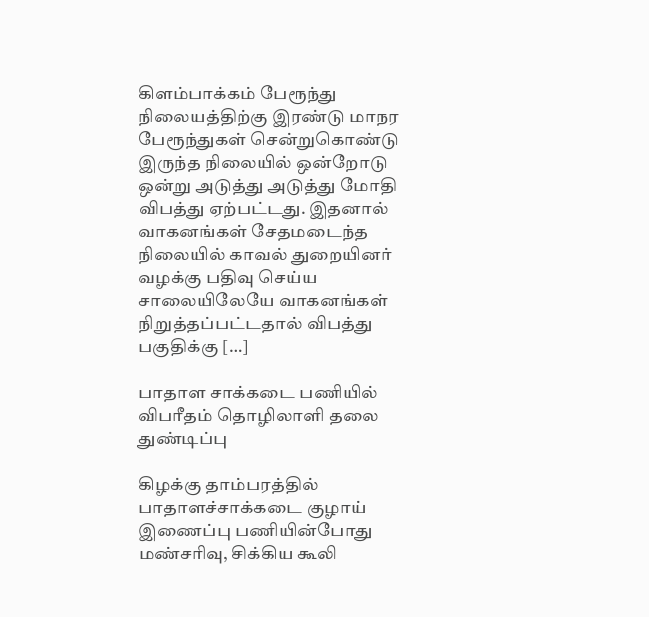கிளம்பாக்கம் பேரூந்து நிலையத்திற்கு இரண்டு மாநர பேரூந்துகள் சென்றுகொண்டு இருந்த நிலையில் ஒன்றோடு ஒன்று அடுத்து அடுத்து மோதி விபத்து ஏற்பட்டது. இதனால் வாகனங்கள் சேதமடைந்த நிலையில் காவல் துறையினர் வழக்கு பதிவு செய்ய சாலையிலேயே வாகனங்கள் நிறுத்தப்பட்டதால் விபத்து பகுதிக்கு […]

பாதாள சாக்கடை பணியில் விபரீதம் தொழிலாளி தலை துண்டிப்பு

கிழக்கு தாம்பரத்தில் பாதாளச்சாக்கடை குழாய் இணைப்பு பணியின்போது மண்சரிவு, சிக்கிய கூலி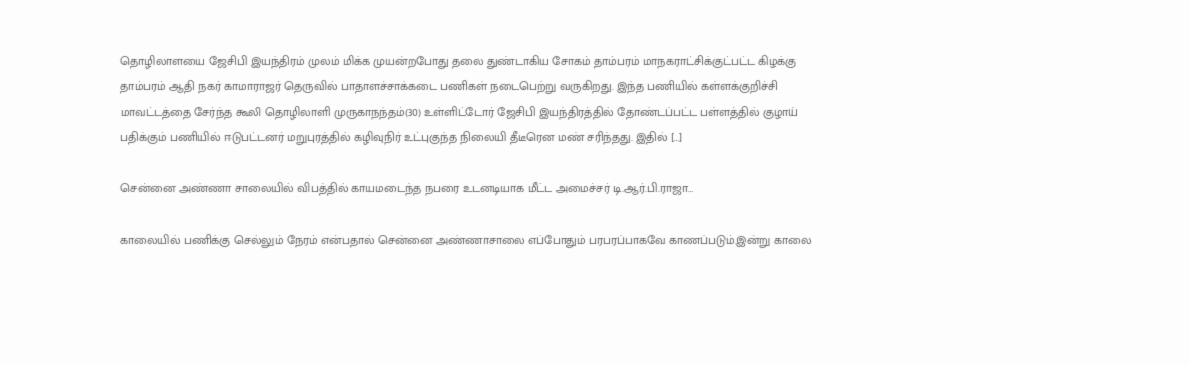தொழிலாளயை ஜேசிபி இயந்திரம் முலம் மிக்க முயன்றபோது தலை துண்டாகிய சோகம் தாம்பரம் மாநகராட்சிக்குட்பட்ட கிழக்கு தாம்பரம் ஆதி நகர் காமாராஜர் தெருவில் பாதாளச்சாக்கடை பணிகள் நடைபெற்று வருகிறது. இந்த பணியில் கள்ளக்குறிச்சி மாவட்டத்தை சேர்ந்த கூலி தொழிலாளி முருகாநந்தம்(30) உள்ளிட்டோர் ஜேசிபி இயந்திரத்தில் தோண்டப்பட்ட பள்ளத்தில் குழாய் பதிக்கும் பணியில் ஈடுபட்டனர் மறுபுரத்தில் கழிவுநிர் உட்புகுந்த நிலையி தீடீரென மண் சரிந்தது. இதில் […]

சென்னை அண்ணா சாலையில் விபத்தில் காயமடைந்த நபரை உடனடியாக மீட்ட அமைச்சர் டி.ஆர்.பி.ராஜா…

காலையில் பணிக்கு செல்லும் நேரம் என்பதால் சென்னை அண்ணாசாலை எப்போதும் பரபரப்பாகவே காணப்படும்.இன்று காலை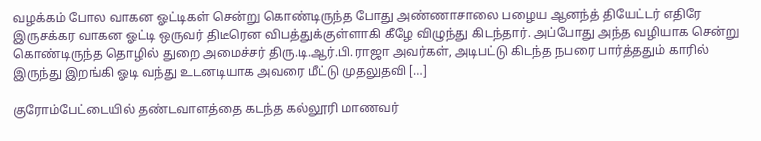வழக்கம் போல வாகன ஓட்டிகள் சென்று கொண்டிருந்த போது அண்ணாசாலை பழைய ஆனந்த் தியேட்டர் எதிரே இருசக்கர வாகன ஓட்டி ஒருவர் திடீரென விபத்துக்குள்ளாகி கீழே விழுந்து கிடந்தார். அப்போது அந்த வழியாக சென்று கொண்டிருந்த தொழில் துறை அமைச்சர் திரு.டி.ஆர்.பி.ராஜா அவர்கள், அடிபட்டு கிடந்த நபரை பார்த்ததும் காரில் இருந்து இறங்கி ஓடி வந்து உடனடியாக அவரை மீட்டு முதலுதவி […]

குரோம்பேட்டையில் தண்டவாளத்தை கடந்த கல்லூரி மாணவர்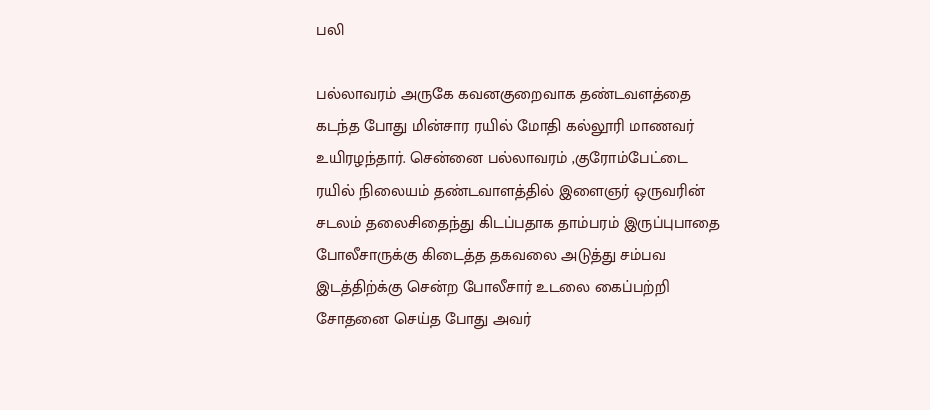பலி

பல்லாவரம் அருகே கவனகுறைவாக தண்டவளத்தை கடந்த போது மின்சார ரயில் மோதி கல்லூரி மாணவர் உயிரழந்தார். சென்னை பல்லாவரம் ,குரோம்பேட்டை ரயில் நிலையம் தண்டவாளத்தில் இளைஞர் ஒருவரின் சடலம் தலைசிதைந்து கிடப்பதாக தாம்பரம் இருப்புபாதை போலீசாருக்கு கிடைத்த தகவலை அடுத்து சம்பவ இடத்திற்க்கு சென்ற போலீசார் உடலை கைப்பற்றி சோதனை செய்த போது அவர்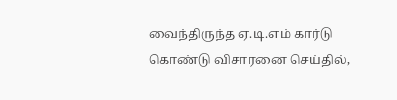வைந்திருந்த ஏ.டி.எம் கார்டு கொண்டு விசாரனை செய்தில்,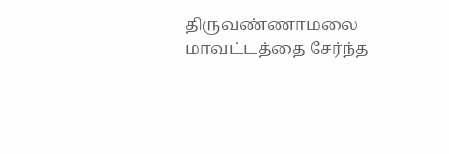திருவண்ணாமலை மாவட்டத்தை சேர்ந்த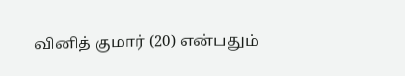வினித் குமார் (20) என்பதும்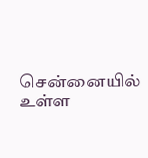சென்னையில் உள்ள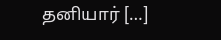தனியார் […]